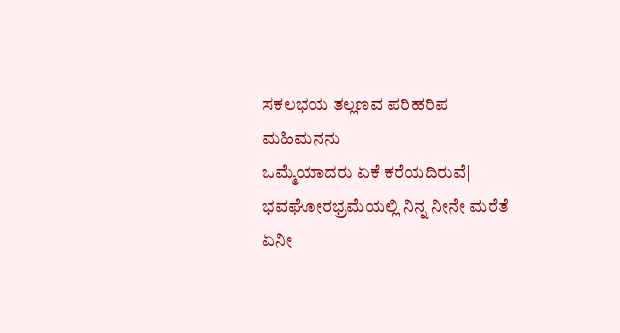ಸಕಲಭಯ ತಲ್ಲಣವ ಪರಿಹರಿಪ ಮಹಿಮನನು
ಒಮ್ಮೆಯಾದರು ಏಕೆ ಕರೆಯದಿರುವೆ|
ಭವಘೋರಭ್ರಮೆಯಲ್ಲಿ ನಿನ್ನ ನೀನೇ ಮರೆತೆ
ಏನೀ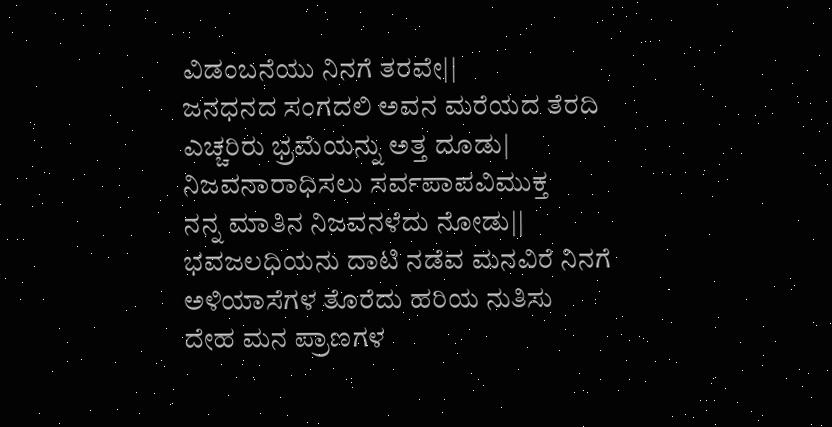ವಿಡಂಬನೆಯು ನಿನಗೆ ತರವೇ||
ಜನಧನದ ಸಂಗದಲಿ ಅವನ ಮರೆಯದ ತೆರದಿ
ಎಚ್ಚರಿರು ಭ್ರಮೆಯನ್ನು ಅತ್ತ ದೂಡು|
ನಿಜವನಾರಾಧಿಸಲು ಸರ್ವಪಾಪವಿಮುಕ್ತ
ನನ್ನ ಮಾತಿನ ನಿಜವನಳೆದು ನೋಡು||
ಭವಜಲಧಿಯನು ದಾಟಿ ನಡೆವ ಮನವಿರೆ ನಿನಗೆ
ಅಳಿಯಾಸೆಗಳ ತೊರೆದು ಹರಿಯ ನುತಿಸು
ದೇಹ ಮನ ಪ್ರಾಣಗಳ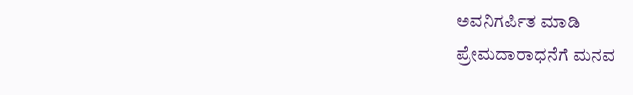ಅವನಿಗರ್ಪಿತ ಮಾಡಿ
ಪ್ರೇಮದಾರಾಧನೆಗೆ ಮನವ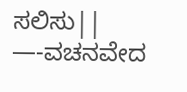ಸಲಿಸು||
—-ವಚನವೇದ